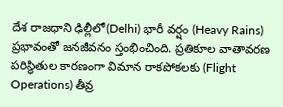దేశ రాజధాని ఢిల్లీలో(Delhi) భారీ వర్షం (Heavy Rains) ప్రభావంతో జనజీవనం స్తంభించింది. ప్రతికూల వాతావరణ పరిస్థితుల కారణంగా విమాన రాకపోకలకు (Flight Operations) తీవ్ర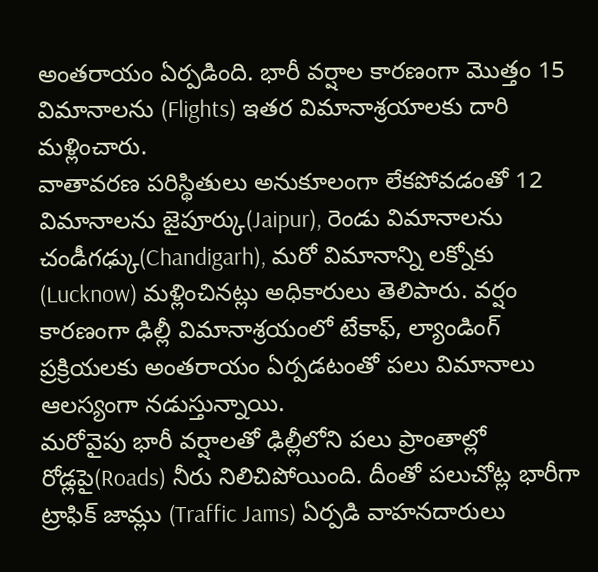అంతరాయం ఏర్పడింది. భారీ వర్షాల కారణంగా మొత్తం 15 విమానాలను (Flights) ఇతర విమానాశ్రయాలకు దారి మళ్లించారు.
వాతావరణ పరిస్థితులు అనుకూలంగా లేకపోవడంతో 12 విమానాలను జైపూర్కు(Jaipur), రెండు విమానాలను చండీగఢ్కు(Chandigarh), మరో విమానాన్ని లక్నోకు (Lucknow) మళ్లించినట్లు అధికారులు తెలిపారు. వర్షం కారణంగా ఢిల్లీ విమానాశ్రయంలో టేకాఫ్, ల్యాండింగ్ ప్రక్రియలకు అంతరాయం ఏర్పడటంతో పలు విమానాలు ఆలస్యంగా నడుస్తున్నాయి.
మరోవైపు భారీ వర్షాలతో ఢిల్లీలోని పలు ప్రాంతాల్లో రోడ్లపై(Roads) నీరు నిలిచిపోయింది. దీంతో పలుచోట్ల భారీగా ట్రాఫిక్ జామ్లు (Traffic Jams) ఏర్పడి వాహనదారులు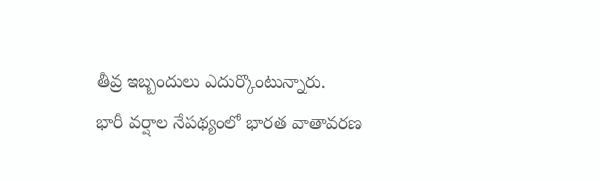తీవ్ర ఇబ్బందులు ఎదుర్కొంటున్నారు.
భారీ వర్షాల నేపథ్యంలో భారత వాతావరణ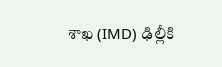శాఖ (IMD) ఢిల్లీకి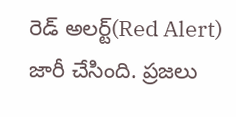రెడ్ అలర్ట్(Red Alert) జారీ చేసింది. ప్రజలు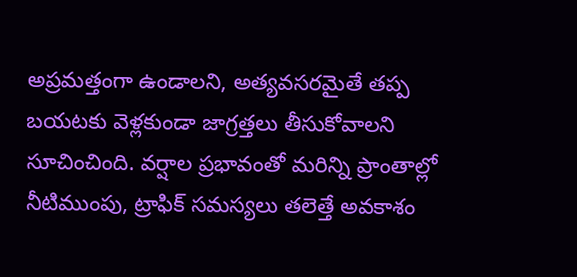అప్రమత్తంగా ఉండాలని, అత్యవసరమైతే తప్ప బయటకు వెళ్లకుండా జాగ్రత్తలు తీసుకోవాలని సూచించింది. వర్షాల ప్రభావంతో మరిన్ని ప్రాంతాల్లో నీటిముంపు, ట్రాఫిక్ సమస్యలు తలెత్తే అవకాశం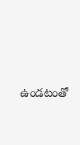ఉండటంతో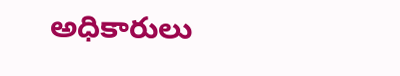అధికారులు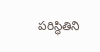పరిస్థితిని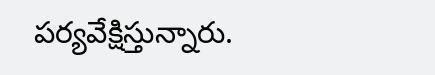పర్యవేక్షిస్తున్నారు.